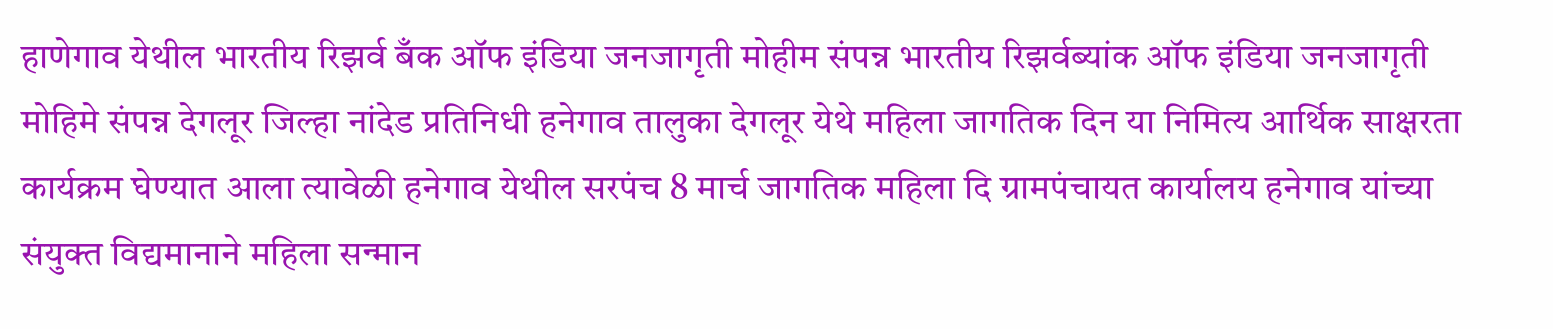हाणेगाव येथील भारतीय रिझर्व बँक ऑफ इंडिया जनजागृती मोहीम संपन्न भारतीय रिझर्वब्यांक ऑफ इंडिया जनजागृती मोहिमे संपन्न देगलूर जिल्हा नांदेड प्रतिनिधी हनेगाव तालुका देगलूर येथे महिला जागतिक दिन या निमित्य आर्थिक साक्षरता कार्यक्रम घेण्यात आला त्यावेळी हनेगाव येथील सरपंच 8 मार्च जागतिक महिला दि ग्रामपंचायत कार्यालय हनेगाव यांच्या संयुक्त विद्यमानाने महिला सन्मान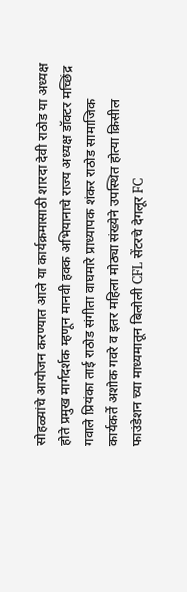सोहळ्यांचे आयोजन करण्यात आले या कार्यक्रमासाठी शारदा देवी राठोड या अध्यक्ष होते प्रमुख मार्गदर्शक म्हणून मानवी हक्क अभियानाचे राज्य अध्यक्ष डॉक्टर मच्छिंद्र गवाले प्रियंका ताई राठोड संगीता वाघमारे प्राध्यापक शंकर राठोड सामाजिक कार्यकर्ते अशोक गवरे व इतर महिला मोठ्या संख्येने उपस्थित होत्या क्रिसील फाउंडेशन च्या माध्यमातून बिलोली CFL सेंटरचे देगलूर FC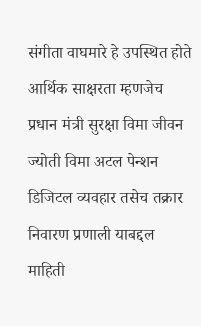संगीता वाघमारे हे उपस्थित होते आर्थिक साक्षरता म्हणजेच प्रधान मंत्री सुरक्षा विमा जीवन ज्योती विमा अटल पेन्शन डिजिटल व्यवहार तसेच तक्रार निवारण प्रणाली याबद्दल माहिती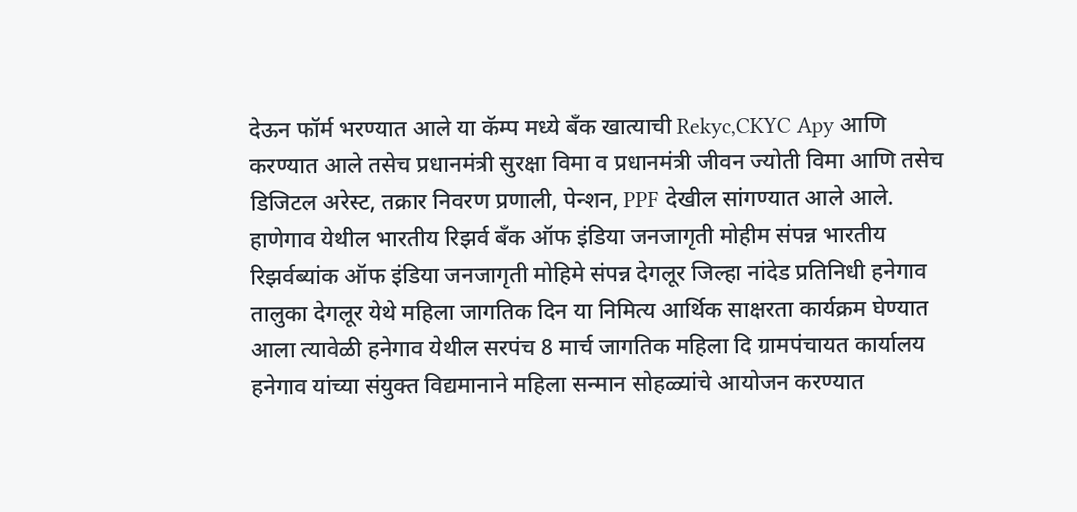देऊन फॉर्म भरण्यात आले या कॅम्प मध्ये बँक खात्याची Rekyc,CKYC Apy आणि करण्यात आले तसेच प्रधानमंत्री सुरक्षा विमा व प्रधानमंत्री जीवन ज्योती विमा आणि तसेच डिजिटल अरेस्ट, तक्रार निवरण प्रणाली, पेन्शन, PPF देखील सांगण्यात आले आले.
हाणेगाव येथील भारतीय रिझर्व बँक ऑफ इंडिया जनजागृती मोहीम संपन्न भारतीय रिझर्वब्यांक ऑफ इंडिया जनजागृती मोहिमे संपन्न देगलूर जिल्हा नांदेड प्रतिनिधी हनेगाव तालुका देगलूर येथे महिला जागतिक दिन या निमित्य आर्थिक साक्षरता कार्यक्रम घेण्यात आला त्यावेळी हनेगाव येथील सरपंच 8 मार्च जागतिक महिला दि ग्रामपंचायत कार्यालय हनेगाव यांच्या संयुक्त विद्यमानाने महिला सन्मान सोहळ्यांचे आयोजन करण्यात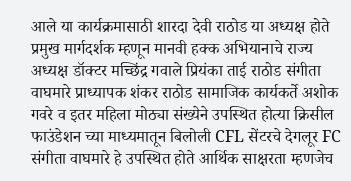आले या कार्यक्रमासाठी शारदा देवी राठोड या अध्यक्ष होते प्रमुख मार्गदर्शक म्हणून मानवी हक्क अभियानाचे राज्य अध्यक्ष डॉक्टर मच्छिंद्र गवाले प्रियंका ताई राठोड संगीता वाघमारे प्राध्यापक शंकर राठोड सामाजिक कार्यकर्ते अशोक गवरे व इतर महिला मोठ्या संख्येने उपस्थित होत्या क्रिसील फाउंडेशन च्या माध्यमातून बिलोली CFL सेंटरचे देगलूर FC संगीता वाघमारे हे उपस्थित होते आर्थिक साक्षरता म्हणजेच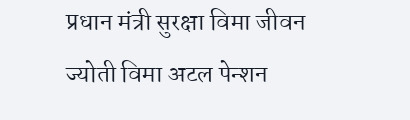प्रधान मंत्री सुरक्षा विमा जीवन ज्योती विमा अटल पेन्शन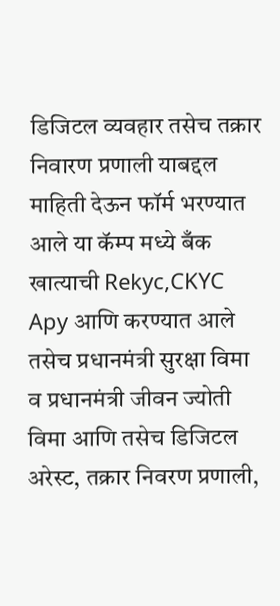डिजिटल व्यवहार तसेच तक्रार निवारण प्रणाली याबद्दल माहिती देऊन फॉर्म भरण्यात आले या कॅम्प मध्ये बँक खात्याची Rekyc,CKYC Apy आणि करण्यात आले तसेच प्रधानमंत्री सुरक्षा विमा व प्रधानमंत्री जीवन ज्योती विमा आणि तसेच डिजिटल अरेस्ट, तक्रार निवरण प्रणाली,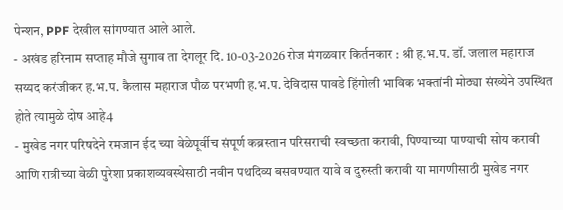पेन्शन, PPF देखील सांगण्यात आले आले.
- अखंड हरिनाम सप्ताह मौजे सुगाव ता देगलूर दि. 10-03-2026 रोज मंगळवार किर्तनकार : श्री ह.भ.प. डॉ. जलाल महाराज सय्यद करंजीकर ह.भ.प. कैलास महाराज पौळ परभणी ह.भ.प. देविदास पावडे हिंगोली भाविक भक्तांनी मोठ्या संख्येने उपस्थित होते त्यामुळे दोष आहे4
- मुखेड नगर परिषदेने रमजान ईद च्या वेळेपूर्वीच संपूर्ण कब्रस्तान परिसराची स्वच्छता करावी, पिण्याच्या पाण्याची सोय करावी आणि रात्रीच्या वेळी पुरेशा प्रकाशव्यवस्थेसाठी नवीन पथदिव्य बसवण्यात यावे व दुरुस्ती करावी या मागणीसाठी मुखेड नगर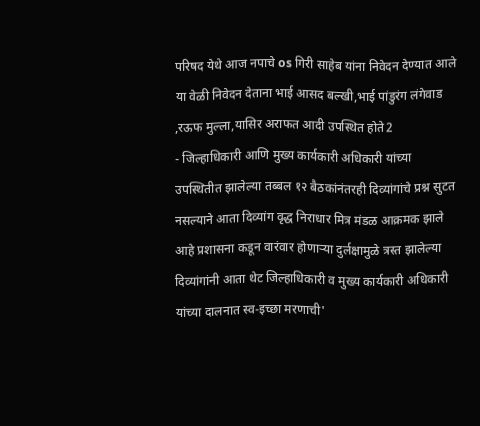परिषद येथे आज नपाचे os गिरी साहेब यांना निवेदन देण्यात आले या वेळी निवेदन देताना भाई आसद बल्खी,भाई पांडुरंग लंगेवाड ,रऊफ मुल्ला,यासिर अराफत आदी उपस्थित होते2
- जिल्हाधिकारी आणि मुख्य कार्यकारी अधिकारी यांच्या उपस्थितीत झालेल्या तब्बल १२ बैठकांनंतरही दिव्यांगांचे प्रश्न सुटत नसल्याने आता दिव्यांग वृद्ध निराधार मित्र मंडळ आक्रमक झाले आहे प्रशासना कडून वारंवार होणाऱ्या दुर्लक्षामुळे त्रस्त झालेल्या दिव्यांगांनी आता थेट जिल्हाधिकारी व मुख्य कार्यकारी अधिकारी यांच्या दालनात स्व-इच्छा मरणाची'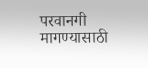परवानगी मागण्यासाठी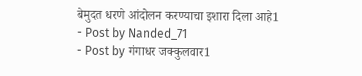बेमुदत धरणे आंदोलन करण्याचा इशारा दिला आहे1
- Post by Nanded_71
- Post by गंगाधर जक्कुलवार1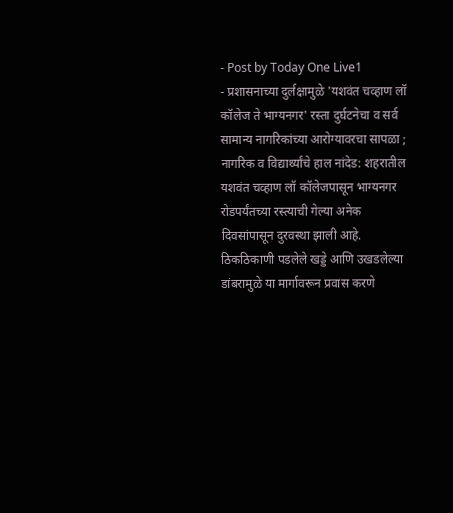- Post by Today One Live1
- प्रशासनाच्या दुर्लक्षामुळे 'यशवंत चव्हाण लॉ कॉलेज ते भाग्यनगर' रस्ता दुर्घटनेचा व सर्व सामान्य नागरिकांच्या आरोग्यावरचा सापळा ; नागरिक व विद्यार्थ्यांचे हाल नांदेड: शहरातील यशवंत चव्हाण लॉ कॉलेजपासून भाग्यनगर रोडपर्यंतच्या रस्त्याची गेल्या अनेक दिवसांपासून दुरवस्था झाली आहे. ठिकठिकाणी पडलेले खड्डे आणि उखडलेल्या डांबरामुळे या मार्गावरून प्रवास करणे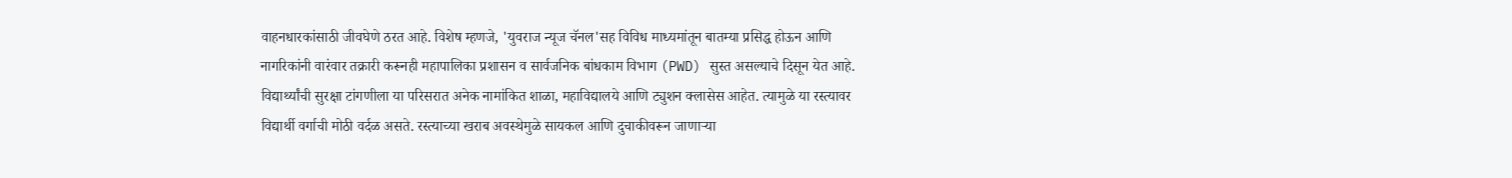वाहनधारकांसाठी जीवघेणे ठरत आहे. विशेष म्हणजे, 'युवराज न्यूज चॅनल'सह विविध माध्यमांतून बातम्या प्रसिद्ध होऊन आणि नागरिकांनी वारंवार तक्रारी करूनही महापालिका प्रशासन व सार्वजनिक बांधकाम विभाग (PWD) सुस्त असल्याचे दिसून येत आहे. विद्यार्थ्यांची सुरक्षा टांगणीला या परिसरात अनेक नामांकित शाळा, महाविद्यालये आणि ट्युशन क्लासेस आहेत. त्यामुळे या रस्त्यावर विद्यार्थी वर्गाची मोठी वर्दळ असते. रस्त्याच्या खराब अवस्थेमुळे सायकल आणि दुचाकीवरून जाणाऱ्या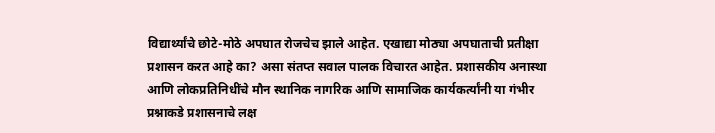विद्यार्थ्यांचे छोटे-मोठे अपघात रोजचेच झाले आहेत. एखाद्या मोठ्या अपघाताची प्रतीक्षा प्रशासन करत आहे का? असा संतप्त सवाल पालक विचारत आहेत. प्रशासकीय अनास्था आणि लोकप्रतिनिधींचे मौन स्थानिक नागरिक आणि सामाजिक कार्यकर्त्यांनी या गंभीर प्रश्नाकडे प्रशासनाचे लक्ष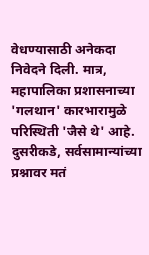वेधण्यासाठी अनेकदा निवेदने दिली. मात्र, महापालिका प्रशासनाच्या 'गलथान' कारभारामुळे परिस्थिती 'जैसे थे' आहे. दुसरीकडे, सर्वसामान्यांच्या प्रश्नावर मतं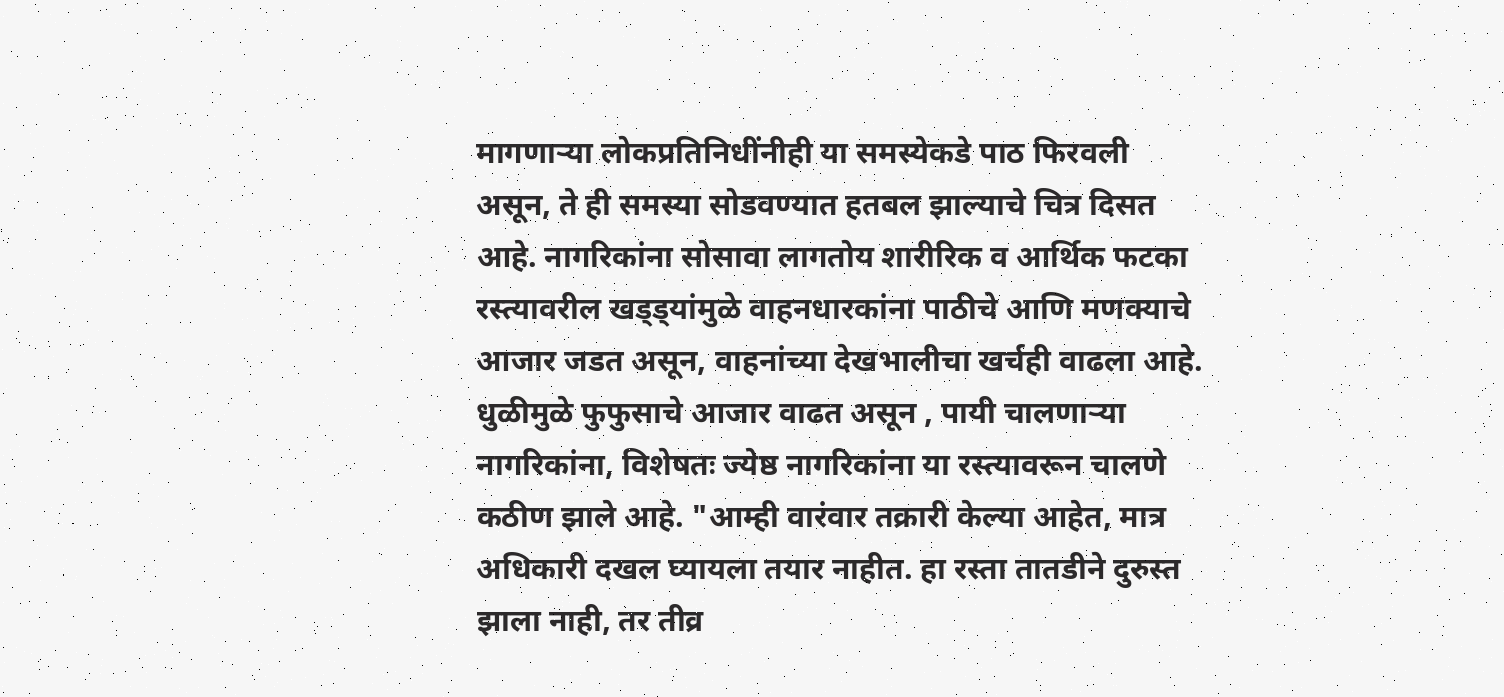मागणाऱ्या लोकप्रतिनिधींनीही या समस्येकडे पाठ फिरवली असून, ते ही समस्या सोडवण्यात हतबल झाल्याचे चित्र दिसत आहे. नागरिकांना सोसावा लागतोय शारीरिक व आर्थिक फटका रस्त्यावरील खड्ड्यांमुळे वाहनधारकांना पाठीचे आणि मणक्याचे आजार जडत असून, वाहनांच्या देखभालीचा खर्चही वाढला आहे. धुळीमुळे फुफुसाचे आजार वाढत असून , पायी चालणाऱ्या नागरिकांना, विशेषतः ज्येष्ठ नागरिकांना या रस्त्यावरून चालणे कठीण झाले आहे. "आम्ही वारंवार तक्रारी केल्या आहेत, मात्र अधिकारी दखल घ्यायला तयार नाहीत. हा रस्ता तातडीने दुरुस्त झाला नाही, तर तीव्र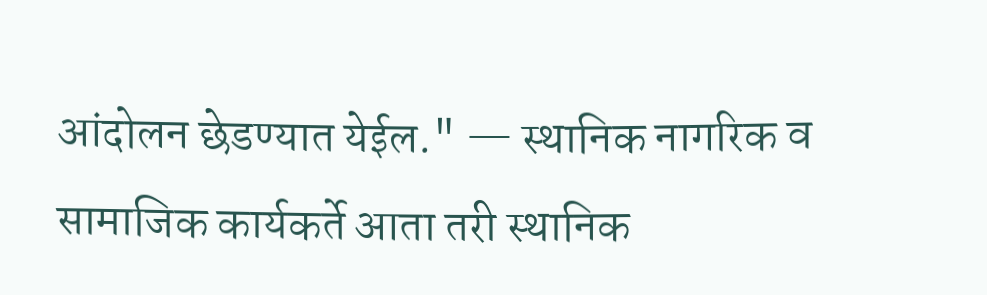आंदोलन छेडण्यात येईल." — स्थानिक नागरिक व सामाजिक कार्यकर्ते आता तरी स्थानिक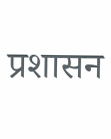प्रशासन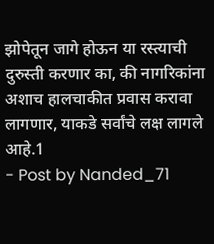झोपेतून जागे होऊन या रस्त्याची दुरुस्ती करणार का, की नागरिकांना अशाच हालचाकीत प्रवास करावा लागणार, याकडे सर्वांचे लक्ष लागले आहे.1
- Post by Nanded_71